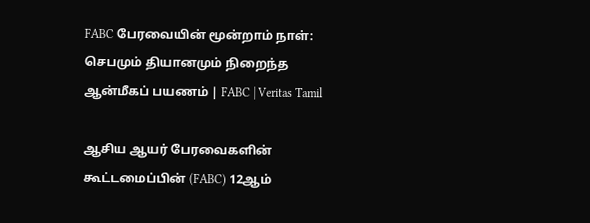FABC பேரவையின் மூன்றாம் நாள்: செபமும் தியானமும் நிறைந்த ஆன்மீகப் பயணம் | FABC | Veritas Tamil

ஆசிய ஆயர் பேரவைகளின் கூட்டமைப்பின் (FABC) 12ஆம்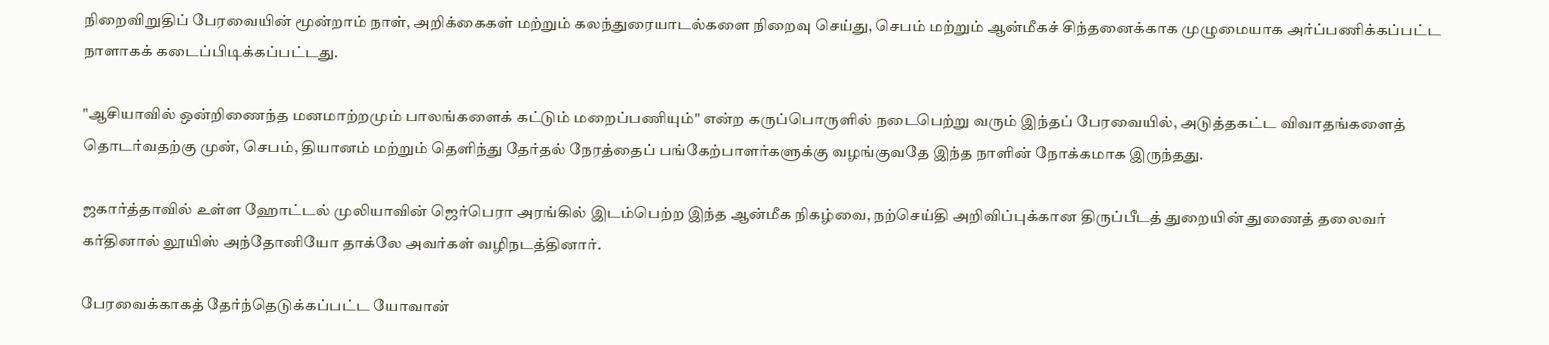நிறைவிறுதிப் பேரவையின் மூன்றாம் நாள், அறிக்கைகள் மற்றும் கலந்துரையாடல்களை நிறைவு செய்து, செபம் மற்றும் ஆன்மீகச் சிந்தனைக்காக முழுமையாக அர்ப்பணிக்கப்பட்ட நாளாகக் கடைப்பிடிக்கப்பட்டது.

"ஆசியாவில் ஒன்றிணைந்த மனமாற்றமும் பாலங்களைக் கட்டும் மறைப்பணியும்" என்ற கருப்பொருளில் நடைபெற்று வரும் இந்தப் பேரவையில், அடுத்தகட்ட விவாதங்களைத் தொடர்வதற்கு முன், செபம், தியானம் மற்றும் தெளிந்து தேர்தல் நேரத்தைப் பங்கேற்பாளர்களுக்கு வழங்குவதே இந்த நாளின் நோக்கமாக இருந்தது.

ஜகார்த்தாவில் உள்ள ஹோட்டல் முலியாவின் ஜெர்பெரா அரங்கில் இடம்பெற்ற இந்த ஆன்மீக நிகழ்வை, நற்செய்தி அறிவிப்புக்கான திருப்பீடத் துறையின் துணைத் தலைவர் கர்தினால் லூயிஸ் அந்தோனியோ தாக்லே அவர்கள் வழிநடத்தினார்.

பேரவைக்காகத் தேர்ந்தெடுக்கப்பட்ட யோவான்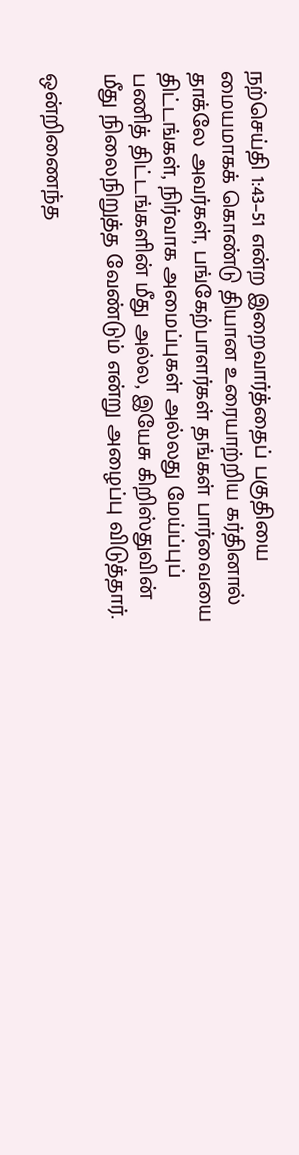நற்செய்தி 1:43–51 என்ற இறைவார்த்தைப் பகுதியை மையமாகக் கொண்டு தியான உரையாற்றிய கர்தினால் தாக்லே அவர்கள், பங்கேற்பாளர்கள் தங்கள் பார்வையை திட்டங்கள், நிர்வாக அமைப்புகள் அல்லது மேய்ப்புப் பணித் திட்டங்களின் மீது அல்ல, இயேசு கிறிஸ்துவின் மீது நிலைநிறுத்த வேண்டும் என்று அழைப்பு விடுத்தார்.

ஒன்றிணைந்த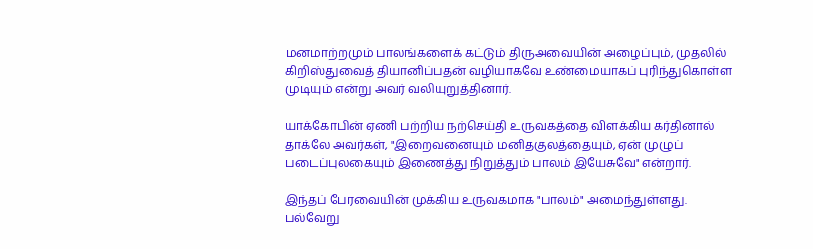மனமாற்றமும் பாலங்களைக் கட்டும் திருஅவையின் அழைப்பும், முதலில் கிறிஸ்துவைத் தியானிப்பதன் வழியாகவே உண்மையாகப் புரிந்துகொள்ள முடியும் என்று அவர் வலியுறுத்தினார்.

யாக்கோபின் ஏணி பற்றிய நற்செய்தி உருவகத்தை விளக்கிய கர்தினால் தாக்லே அவர்கள், "இறைவனையும் மனிதகுலத்தையும், ஏன் முழுப் படைப்புலகையும் இணைத்து நிறுத்தும் பாலம் இயேசுவே" என்றார்.

இந்தப் பேரவையின் முக்கிய உருவகமாக "பாலம்" அமைந்துள்ளது. பல்வேறு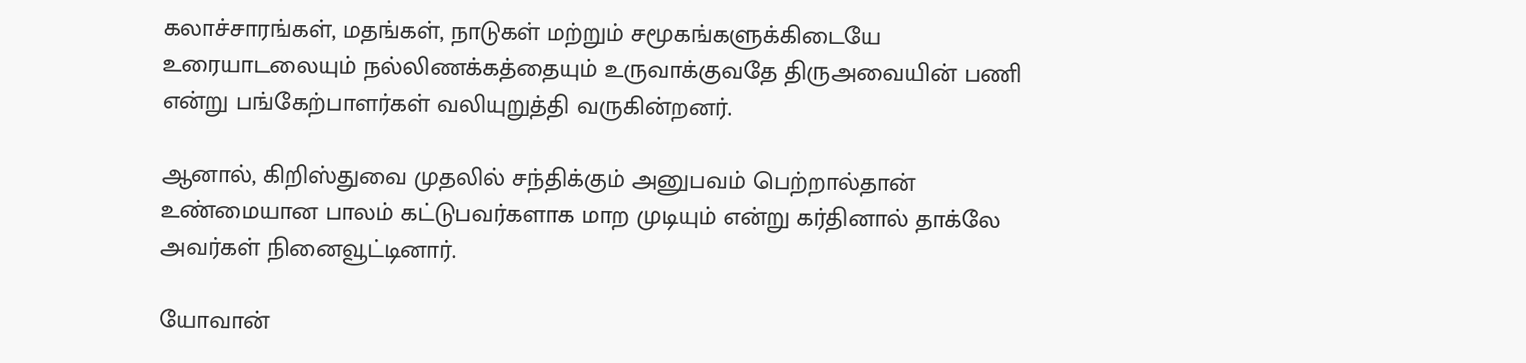கலாச்சாரங்கள், மதங்கள், நாடுகள் மற்றும் சமூகங்களுக்கிடையே உரையாடலையும் நல்லிணக்கத்தையும் உருவாக்குவதே திருஅவையின் பணி என்று பங்கேற்பாளர்கள் வலியுறுத்தி வருகின்றனர்.

ஆனால், கிறிஸ்துவை முதலில் சந்திக்கும் அனுபவம் பெற்றால்தான் உண்மையான பாலம் கட்டுபவர்களாக மாற முடியும் என்று கர்தினால் தாக்லே அவர்கள் நினைவூட்டினார்.

யோவான்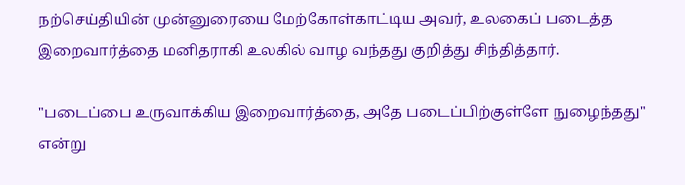நற்செய்தியின் முன்னுரையை மேற்கோள்காட்டிய அவர், உலகைப் படைத்த இறைவார்த்தை மனிதராகி உலகில் வாழ வந்தது குறித்து சிந்தித்தார்.

"படைப்பை உருவாக்கிய இறைவார்த்தை, அதே படைப்பிற்குள்ளே நுழைந்தது" என்று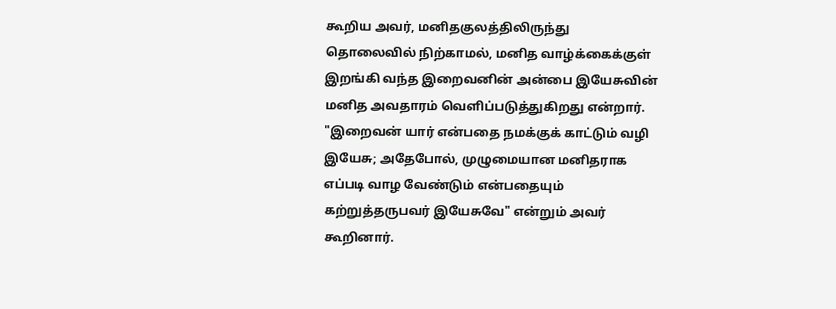கூறிய அவர், மனிதகுலத்திலிருந்து தொலைவில் நிற்காமல், மனித வாழ்க்கைக்குள் இறங்கி வந்த இறைவனின் அன்பை இயேசுவின் மனித அவதாரம் வெளிப்படுத்துகிறது என்றார். "இறைவன் யார் என்பதை நமக்குக் காட்டும் வழி இயேசு; அதேபோல், முழுமையான மனிதராக எப்படி வாழ வேண்டும் என்பதையும் கற்றுத்தருபவர் இயேசுவே" என்றும் அவர் கூறினார்.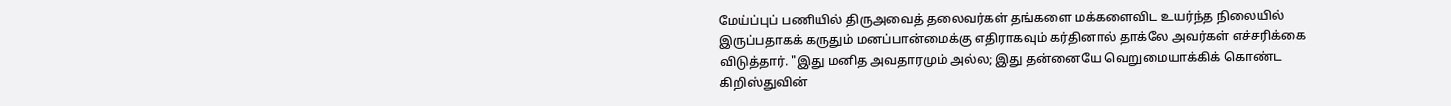மேய்ப்புப் பணியில் திருஅவைத் தலைவர்கள் தங்களை மக்களைவிட உயர்ந்த நிலையில் இருப்பதாகக் கருதும் மனப்பான்மைக்கு எதிராகவும் கர்தினால் தாக்லே அவர்கள் எச்சரிக்கை விடுத்தார். "இது மனித அவதாரமும் அல்ல; இது தன்னையே வெறுமையாக்கிக் கொண்ட கிறிஸ்துவின்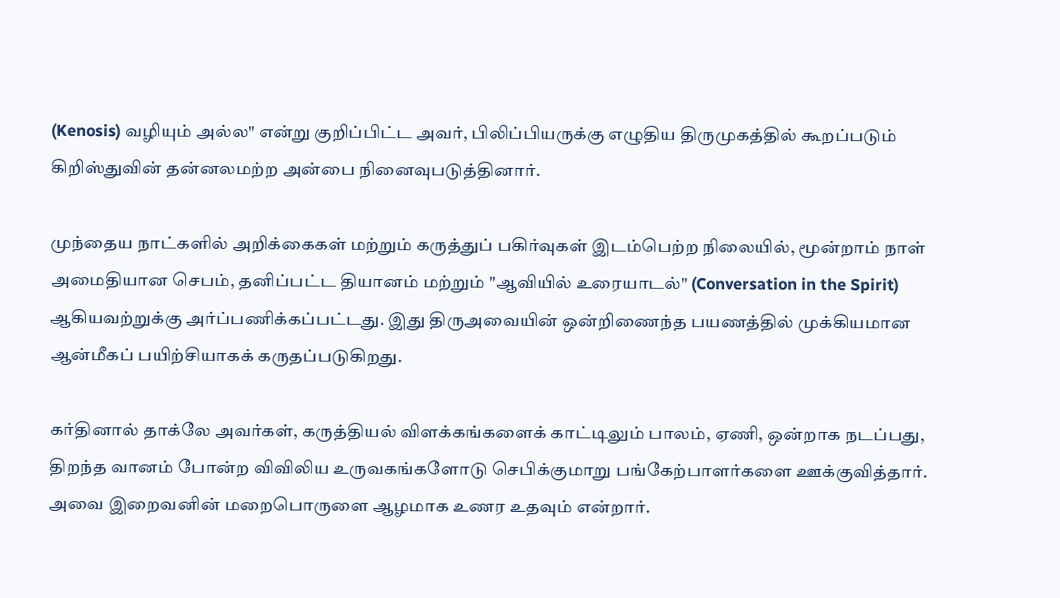(Kenosis) வழியும் அல்ல" என்று குறிப்பிட்ட அவர், பிலிப்பியருக்கு எழுதிய திருமுகத்தில் கூறப்படும் கிறிஸ்துவின் தன்னலமற்ற அன்பை நினைவுபடுத்தினார்.

முந்தைய நாட்களில் அறிக்கைகள் மற்றும் கருத்துப் பகிர்வுகள் இடம்பெற்ற நிலையில், மூன்றாம் நாள் அமைதியான செபம், தனிப்பட்ட தியானம் மற்றும் "ஆவியில் உரையாடல்" (Conversation in the Spirit) ஆகியவற்றுக்கு அர்ப்பணிக்கப்பட்டது. இது திருஅவையின் ஒன்றிணைந்த பயணத்தில் முக்கியமான ஆன்மீகப் பயிற்சியாகக் கருதப்படுகிறது.

கர்தினால் தாக்லே அவர்கள், கருத்தியல் விளக்கங்களைக் காட்டிலும் பாலம், ஏணி, ஒன்றாக நடப்பது, திறந்த வானம் போன்ற விவிலிய உருவகங்களோடு செபிக்குமாறு பங்கேற்பாளர்களை ஊக்குவித்தார். அவை இறைவனின் மறைபொருளை ஆழமாக உணர உதவும் என்றார்.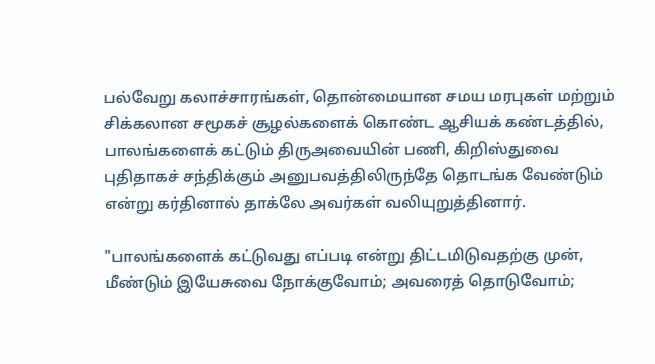பல்வேறு கலாச்சாரங்கள், தொன்மையான சமய மரபுகள் மற்றும் சிக்கலான சமூகச் சூழல்களைக் கொண்ட ஆசியக் கண்டத்தில், பாலங்களைக் கட்டும் திருஅவையின் பணி, கிறிஸ்துவை புதிதாகச் சந்திக்கும் அனுபவத்திலிருந்தே தொடங்க வேண்டும் என்று கர்தினால் தாக்லே அவர்கள் வலியுறுத்தினார்.

"பாலங்களைக் கட்டுவது எப்படி என்று திட்டமிடுவதற்கு முன், மீண்டும் இயேசுவை நோக்குவோம்; அவரைத் தொடுவோம்;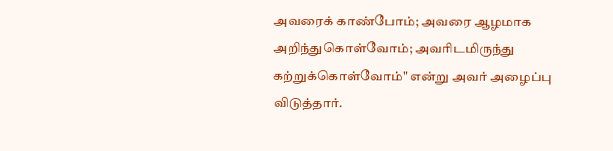அவரைக் காண்போம்; அவரை ஆழமாக அறிந்துகொள்வோம்; அவரிடமிருந்து கற்றுக்கொள்வோம்" என்று அவர் அழைப்பு விடுத்தார்.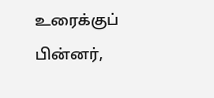உரைக்குப் பின்னர்,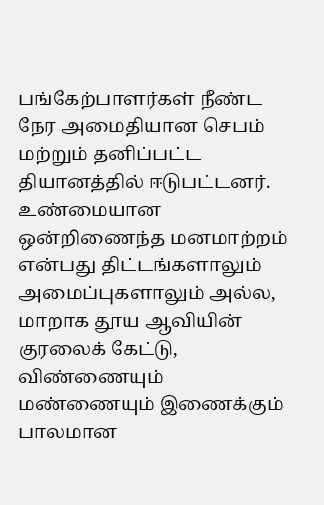பங்கேற்பாளர்கள் நீண்ட நேர அமைதியான செபம் மற்றும் தனிப்பட்ட தியானத்தில் ஈடுபட்டனர். உண்மையான ஒன்றிணைந்த மனமாற்றம் என்பது திட்டங்களாலும் அமைப்புகளாலும் அல்ல, மாறாக தூய ஆவியின் குரலைக் கேட்டு, விண்ணையும் மண்ணையும் இணைக்கும் பாலமான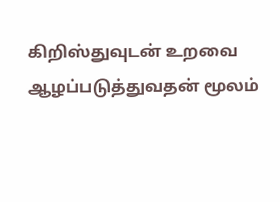கிறிஸ்துவுடன் உறவை ஆழப்படுத்துவதன் மூலம்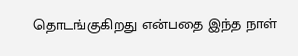தொடங்குகிறது என்பதை இந்த நாள்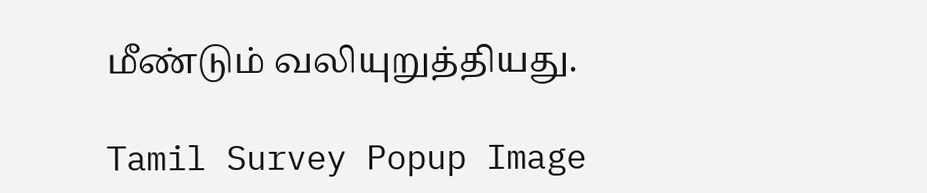மீண்டும் வலியுறுத்தியது.

Tamil Survey Popup Image